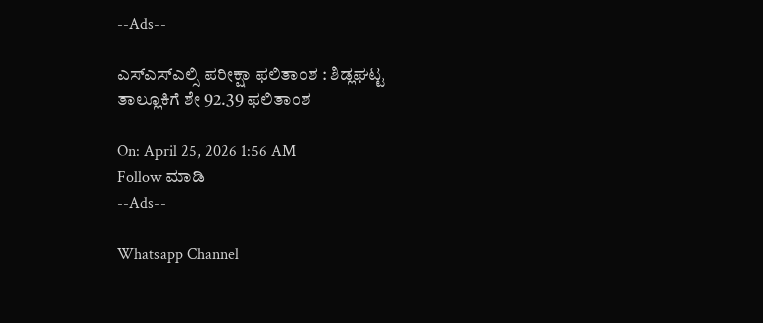--Ads--

ಎಸ್ಎಸ್ಎಲ್ಸಿ ಪರೀಕ್ಷಾ ಫಲಿತಾಂಶ : ಶಿಡ್ಲಘಟ್ಟ ತಾಲ್ಲೂಕಿಗೆ ಶೇ 92.39 ಫಲಿತಾಂಶ

On: April 25, 2026 1:56 AM
Follow ಮಾಡಿ
--Ads--

Whatsapp Channel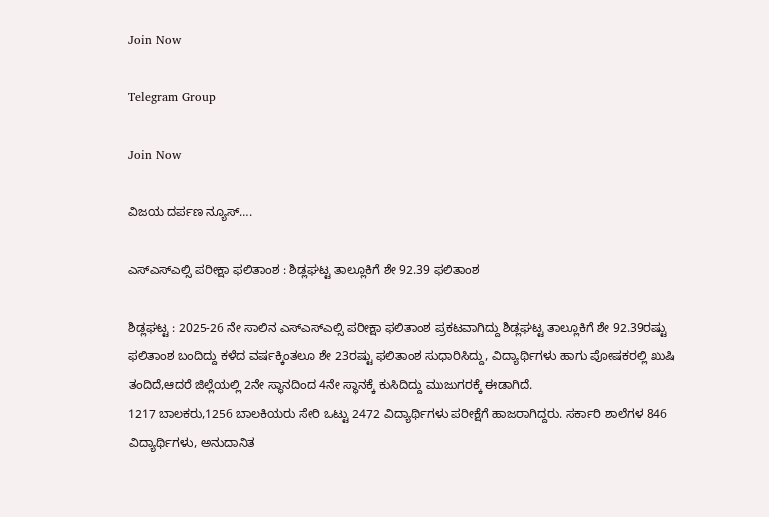Join Now

Telegram Group

Join Now

ವಿಜಯ ದರ್ಪಣ ನ್ಯೂಸ್….

ಎಸ್ಎಸ್ಎಲ್ಸಿ ಪರೀಕ್ಷಾ ಫಲಿತಾಂಶ : ಶಿಡ್ಲಘಟ್ಟ ತಾಲ್ಲೂಕಿಗೆ ಶೇ 92.39 ಫಲಿತಾಂಶ

ಶಿಡ್ಲಘಟ್ಟ : 2025-26 ನೇ ಸಾಲಿನ‌ ಎಸ್ಎಸ್ಎಲ್ಸಿ ಪರೀಕ್ಷಾ ಫಲಿತಾಂಶ ಪ್ರಕಟವಾಗಿದ್ದು ಶಿಡ್ಲಘಟ್ಟ ತಾಲ್ಲೂಕಿಗೆ ಶೇ 92.39ರಷ್ಟು ಫಲಿತಾಂಶ ಬಂದಿದ್ದು ಕಳೆದ ವರ್ಷಕ್ಕಿಂತಲೂ ಶೇ 23ರಷ್ಟು ಫಲಿತಾಂಶ ಸುಧಾರಿಸಿದ್ದು, ವಿದ್ಯಾರ್ಥಿಗಳು ಹಾಗು ಪೋಷಕರಲ್ಲಿ ಖುಷಿ ತಂದಿದೆ,ಆದರೆ ಜಿಲ್ಲೆಯಲ್ಲಿ 2ನೇ ಸ್ಥಾನದಿಂದ 4ನೇ ಸ್ಥಾನಕ್ಕೆ ಕುಸಿದಿದ್ದು ಮುಜುಗರಕ್ಕೆ ಈಡಾಗಿದೆ.
1217 ಬಾಲಕರು,1256 ಬಾಲಕಿಯರು ಸೇರಿ ಒಟ್ಟು 2472 ವಿದ್ಯಾರ್ಥಿಗಳು ಪರೀಕ್ಷೆಗೆ ಹಾಜರಾಗಿದ್ದರು. ಸರ್ಕಾರಿ ಶಾಲೆಗಳ 846 ವಿದ್ಯಾರ್ಥಿಗಳು, ಅನುದಾನಿತ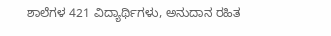ಶಾಲೆಗಳ 421 ವಿದ್ಯಾರ್ಥಿಗಳು, ಅನುದಾನ ರಹಿತ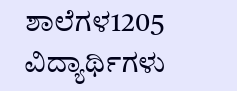ಶಾಲೆಗಳ1205 ವಿದ್ಯಾರ್ಥಿಗಳು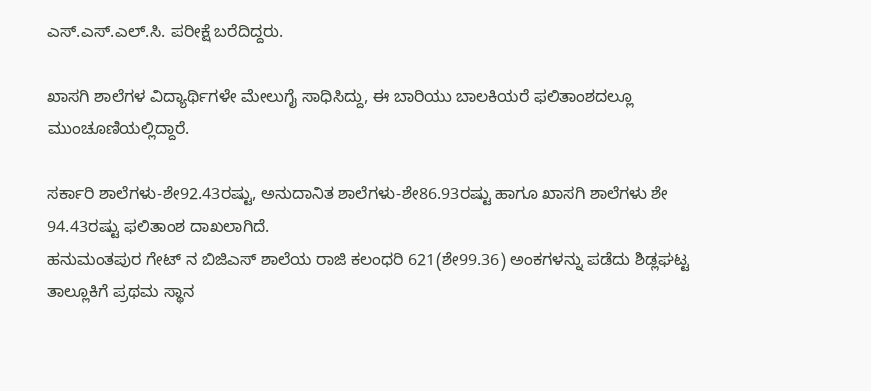ಎಸ್.ಎಸ್.ಎಲ್.ಸಿ. ಪರೀಕ್ಷೆ ಬರೆದಿದ್ದರು.

ಖಾಸಗಿ ಶಾಲೆಗಳ ವಿದ್ಯಾರ್ಥಿಗಳೇ ಮೇಲುಗೈ ಸಾಧಿಸಿದ್ದು, ಈ ಬಾರಿಯು ಬಾಲಕಿಯರೆ ಫಲಿತಾಂಶದಲ್ಲೂ ಮುಂಚೂಣಿಯಲ್ಲಿದ್ದಾರೆ.

ಸರ್ಕಾರಿ ಶಾಲೆಗಳು-ಶೇ92.43ರಷ್ಟು, ಅನುದಾನಿತ ಶಾಲೆಗಳು-ಶೇ86.93ರಷ್ಟು ಹಾಗೂ ಖಾಸಗಿ ಶಾಲೆಗಳು ಶೇ 94.43ರಷ್ಟು ಫಲಿತಾಂಶ ದಾಖಲಾಗಿದೆ.
ಹನುಮಂತಪುರ ಗೇಟ್ ನ ಬಿಜಿಎಸ್ ಶಾಲೆಯ ರಾಜಿ ಕಲಂಧರಿ 621(ಶೇ99.36) ಅಂಕಗಳನ್ನು ಪಡೆದು ಶಿಡ್ಲಘಟ್ಟ ತಾಲ್ಲೂಕಿಗೆ ಪ್ರಥಮ ಸ್ಥಾನ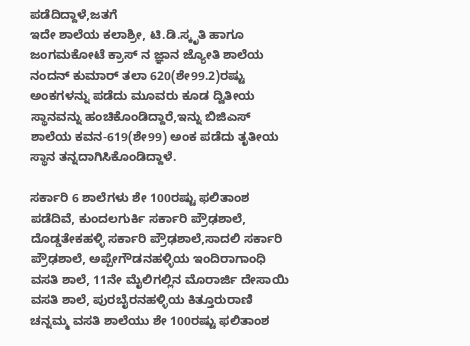ಪಡೆದಿದ್ದಾಳೆ,ಜತಗೆ
ಇದೇ ಶಾಲೆಯ ಕಲಾಶ್ರೀ, ಟಿ.ಡಿ.ಸ್ಕೃತಿ ಹಾಗೂ ಜಂಗಮಕೋಟೆ ಕ್ರಾಸ್ ನ ಜ್ಞಾನ ಜ್ಯೋತಿ ಶಾಲೆಯ ನಂದನ್ ಕುಮಾ‌ರ್ ತಲಾ 620(ಶೇ99.2)ರಷ್ಟು ಅಂಕಗಳನ್ನು ಪಡೆದು ಮೂವರು ಕೂಡ ದ್ವಿತೀಯ ಸ್ಥಾನವನ್ನು ಹಂಚಿಕೊಂಡಿದ್ದಾರೆ,ಇನ್ನು ಬಿಜಿಎಸ್‌ ಶಾಲೆಯ ಕವನ-619(ಶೇ99) ಅಂಕ ಪಡೆದು ತೃತೀಯ ಸ್ಥಾನ ತನ್ನದಾಗಿಸಿಕೊಂಡಿದ್ದಾಳೆ.

ಸರ್ಕಾರಿ 6 ಶಾಲೆಗಳು ಶೇ 100ರಷ್ಟು ಫಲಿತಾಂಶ ಪಡೆದಿವೆ, ಕುಂದಲಗುರ್ಕಿ ಸರ್ಕಾರಿ ಪ್ರೌಢಶಾಲೆ, ದೊಡ್ಡತೇಕಹಳ್ಳಿ ಸರ್ಕಾರಿ ಪ್ರೌಢಶಾಲೆ,ಸಾದಲಿ ಸರ್ಕಾರಿ ಪ್ರೌಢಶಾಲೆ, ಅಪ್ಪೇಗೌಡನಹಳ್ಳಿಯ ಇಂದಿರಾಗಾಂಧಿ ವಸತಿ ಶಾಲೆ, 11ನೇ ಮೈಲಿಗಲ್ಲಿನ ಮೊರಾರ್ಜಿ ದೇಸಾಯಿ ವಸತಿ ಶಾಲೆ, ಪುರಬೈರನಹಳ್ಳಿಯ ಕಿತ್ತೂರುರಾಣಿ ಚನ್ನಮ್ಮ ವಸತಿ ಶಾಲೆಯು ಶೇ 100ರಷ್ಟು ಫಲಿತಾಂಶ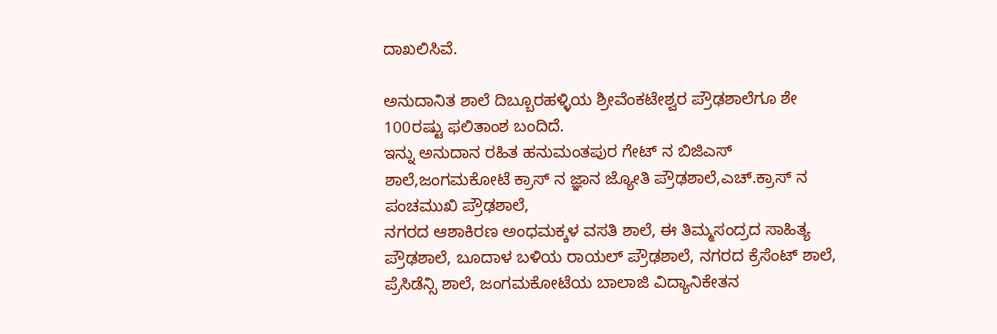ದಾಖಲಿಸಿವೆ.

ಅನುದಾನಿತ ಶಾಲೆ ದಿಬ್ಬೂರಹಳ್ಳಿಯ ಶ್ರೀವೆಂಕಟೇಶ್ವರ ಪ್ರೌಢಶಾಲೆಗೂ ಶೇ 100ರಷ್ಟು ಫಲಿತಾಂಶ ಬಂದಿದೆ.
ಇನ್ನು ಅನುದಾನ ರಹಿತ ಹನುಮಂತಪುರ ಗೇಟ್ ನ ಬಿಜಿಎಸ್ ಶಾಲೆ,ಜಂಗಮಕೋಟೆ ಕ್ರಾಸ್ ನ ಜ್ಞಾನ ಜ್ಯೋತಿ ಪ್ರೌಢಶಾಲೆ,ಎಚ್.ಕ್ರಾಸ್ ನ ಪಂಚಮುಖಿ ಪ್ರೌಢಶಾಲೆ,
ನಗರದ ಆಶಾಕಿರಣ ಅಂಧಮಕ್ಕಳ ವಸತಿ ಶಾಲೆ, ಈ ತಿಮ್ಮಸಂದ್ರದ ಸಾಹಿತ್ಯ ಪ್ರೌಢಶಾಲೆ, ಬೂದಾಳ ಬಳಿಯ ರಾಯಲ್ ಪ್ರೌಢಶಾಲೆ, ನಗರದ ಕ್ರೆಸೆಂಟ್ ಶಾಲೆ, ಪ್ರೆಸಿಡೆನ್ಸಿ ಶಾಲೆ, ಜಂಗಮಕೋಟೆಯ ಬಾಲಾಜಿ ವಿದ್ಯಾನಿಕೇತನ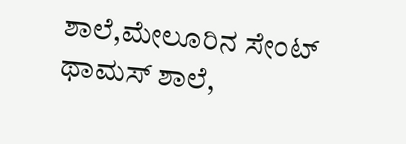ಶಾಲೆ,ಮೇಲೂರಿನ ಸೇಂಟ್ ಥಾಮಸ್ ಶಾಲೆ,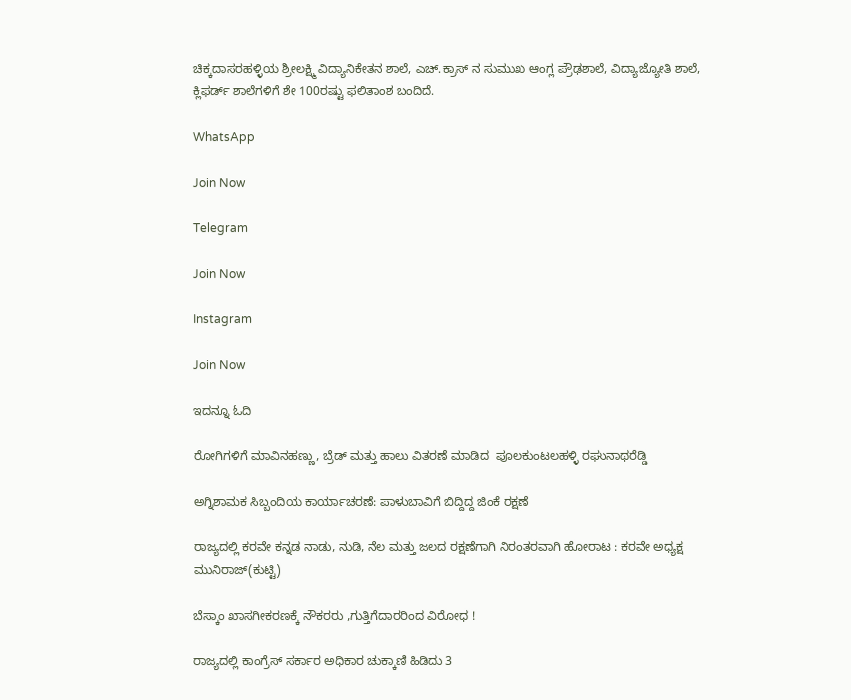ಚಿಕ್ಕದಾಸರಹಳ್ಳಿಯ ಶ್ರೀಲಕ್ಷ್ಮಿ ವಿದ್ಯಾನಿಕೇತನ ಶಾಲೆ, ಎಚ್.ಕ್ರಾಸ್ ನ ಸುಮುಖ ಆಂಗ್ಲ ಪ್ರೌಢಶಾಲೆ, ವಿದ್ಯಾಜ್ಯೋತಿ ಶಾಲೆ, ಕ್ಲಿಫರ್ಡ್ ಶಾಲೆಗಳಿಗೆ ಶೇ 100ರಷ್ಟು ಫಲಿತಾಂಶ ಬಂದಿದೆ.

WhatsApp

Join Now

Telegram

Join Now

Instagram

Join Now

ಇದನ್ನೂ ಓದಿ

ರೋಗಿಗಳಿಗೆ ಮಾವಿನಹಣ್ಣು, ಬ್ರೆಡ್ ಮತ್ತು ಹಾಲು ವಿತರಣೆ ಮಾಡಿದ  ಪೂಲಕುಂಟಲಹಳ್ಳಿ ರಘುನಾಥರೆಡ್ಡಿ

ಅಗ್ನಿಶಾಮಕ ಸಿಬ್ಬಂದಿಯ ಕಾರ್ಯಾಚರಣೆ: ಪಾಳುಬಾವಿಗೆ ಬಿದ್ದಿದ್ದ ಜಿಂಕೆ ರಕ್ಷಣೆ

ರಾಜ್ಯದಲ್ಲಿ ಕರವೇ ಕನ್ನಡ ನಾಡು, ನುಡಿ, ನೆಲ ಮತ್ತು ಜಲದ ರಕ್ಷಣೆಗಾಗಿ ನಿರಂತರವಾಗಿ ಹೋರಾಟ : ಕರವೇ ಅಧ್ಯಕ್ಷ ಮುನಿರಾಜ್(ಕುಟ್ಟಿ)

ಬೆಸ್ಕಾಂ ಖಾಸಗೀಕರಣಕ್ಕೆ ನೌಕರರು ,ಗುತ್ತಿಗೆದಾರರಿಂದ ವಿರೋಧ !

ರಾಜ್ಯದಲ್ಲಿ ಕಾಂಗ್ರೆಸ್ ಸರ್ಕಾರ ಅಧಿಕಾರ ಚುಕ್ಕಾಣಿ ಹಿಡಿದು 3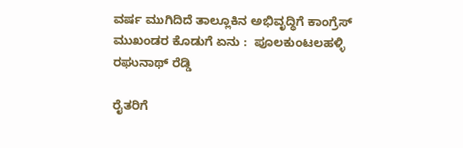ವರ್ಷ ಮುಗಿದಿದೆ ತಾಲ್ಲೂಕಿನ ಅಭಿವೃದ್ಧಿಗೆ ಕಾಂಗ್ರೆಸ್ ಮುಖಂಡರ ಕೊಡುಗೆ ಏನು :  ಪೂಲಕುಂಟಲಹಳ್ಳಿ ರಘುನಾಥ್ ರೆಡ್ಡಿ

ರೈತರಿಗೆ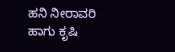ಹನಿ ನೀರಾವರಿ ಹಾಗು ಕೃಷಿ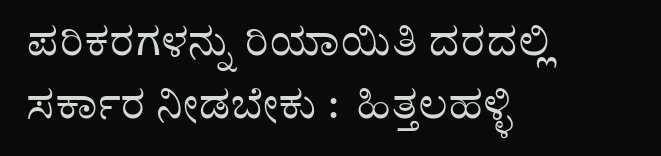ಪರಿಕರಗಳನ್ನು ರಿಯಾಯಿತಿ ದರದಲ್ಲಿ ಸರ್ಕಾರ ನೀಡಬೇಕು :  ಹಿತ್ತಲಹಳ್ಳಿ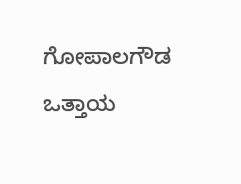ಗೋಪಾಲಗೌಡ ಒತ್ತಾಯ